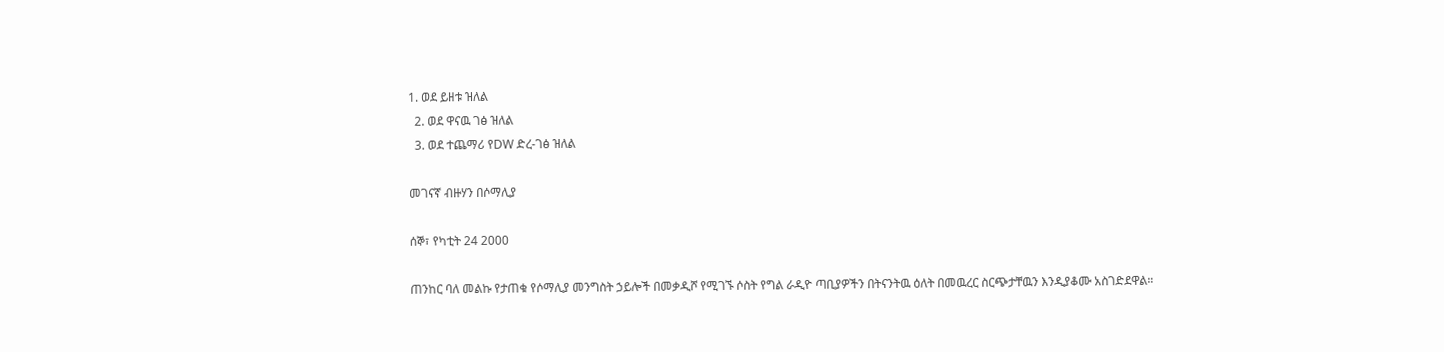1. ወደ ይዘቱ ዝለል
  2. ወደ ዋናዉ ገፅ ዝለል
  3. ወደ ተጨማሪ የDW ድረ-ገፅ ዝለል

መገናኛ ብዙሃን በሶማሊያ

ሰኞ፣ የካቲት 24 2000

ጠንከር ባለ መልኩ የታጠቁ የሶማሊያ መንግስት ኃይሎች በመቃዲሾ የሚገኙ ሶስት የግል ራዲዮ ጣቢያዎችን በትናንትዉ ዕለት በመዉረር ስርጭታቸዉን እንዲያቆሙ አስገድደዋል።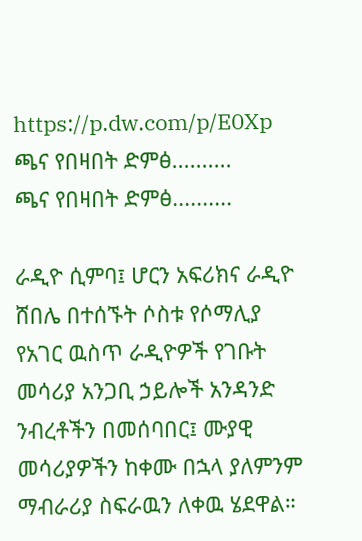https://p.dw.com/p/E0Xp
ጫና የበዛበት ድምፅ..........
ጫና የበዛበት ድምፅ..........

ራዲዮ ሲምባ፤ ሆርን አፍሪክና ራዲዮ ሸበሌ በተሰኙት ሶስቱ የሶማሊያ የአገር ዉስጥ ራዲዮዎች የገቡት መሳሪያ አንጋቢ ኃይሎች አንዳንድ ንብረቶችን በመሰባበር፤ ሙያዊ መሳሪያዎችን ከቀሙ በኋላ ያለምንም ማብራሪያ ስፍራዉን ለቀዉ ሄደዋል።